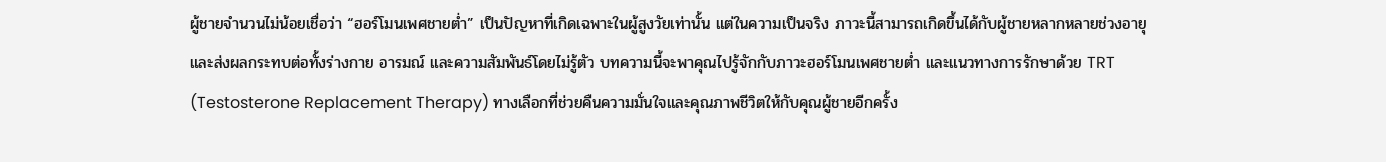ผู้ชายจำนวนไม่น้อยเชื่อว่า “ฮอร์โมนเพศชายต่ำ” เป็นปัญหาที่เกิดเฉพาะในผู้สูงวัยเท่านั้น แต่ในความเป็นจริง ภาวะนี้สามารถเกิดขึ้นได้กับผู้ชายหลากหลายช่วงอายุ และส่งผลกระทบต่อทั้งร่างกาย อารมณ์ และความสัมพันธ์โดยไม่รู้ตัว บทความนี้จะพาคุณไปรู้จักกับภาวะฮอร์โมนเพศชายต่ำ และแนวทางการรักษาด้วย TRT (Testosterone Replacement Therapy) ทางเลือกที่ช่วยคืนความมั่นใจและคุณภาพชีวิตให้กับคุณผู้ชายอีกครั้ง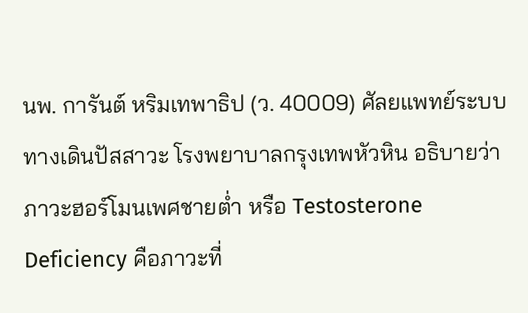นพ. การันต์ หริมเทพาธิป (ว. 40009) ศัลยแพทย์ระบบทางเดินปัสสาวะ โรงพยาบาลกรุงเทพหัวหิน อธิบายว่า ภาวะฮอร์โมนเพศชายต่ำ หรือ Testosterone Deficiency คือภาวะที่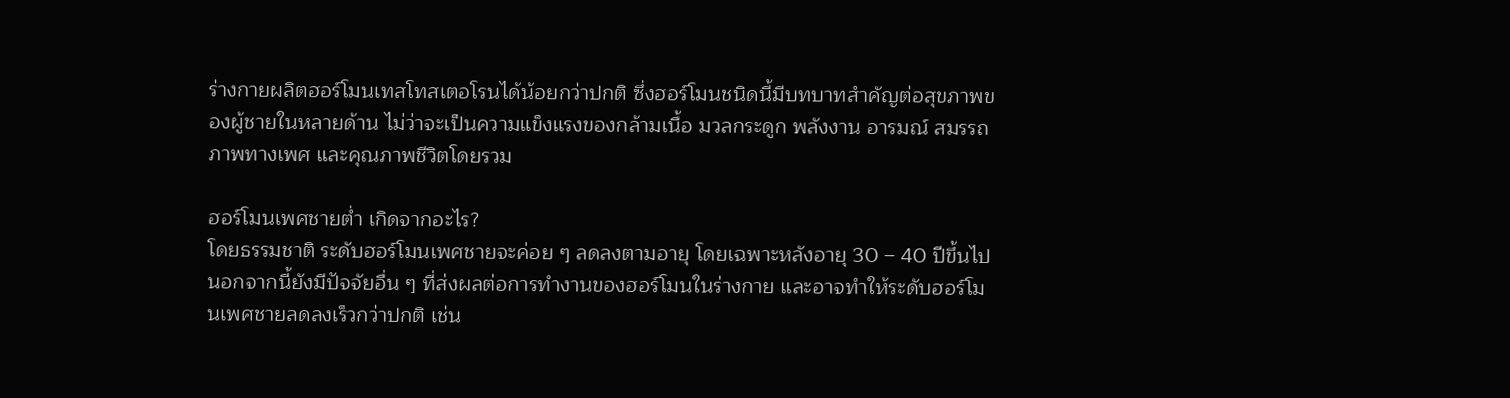ร่างกายผลิตฮอร์โมนเทสโทสเตอโรนได้น้อยกว่าปกติ ซึ่งฮอร์โมนชนิดนี้มีบทบาทสำคัญต่อสุขภาพของผู้ชายในหลายด้าน ไม่ว่าจะเป็นความแข็งแรงของกล้ามเนื้อ มวลกระดูก พลังงาน อารมณ์ สมรรถภาพทางเพศ และคุณภาพชีวิตโดยรวม

ฮอร์โมนเพศชายต่ำ เกิดจากอะไร?
โดยธรรมชาติ ระดับฮอร์โมนเพศชายจะค่อย ๆ ลดลงตามอายุ โดยเฉพาะหลังอายุ 30 – 40 ปีขึ้นไป นอกจากนี้ยังมีปัจจัยอื่น ๆ ที่ส่งผลต่อการทำงานของฮอร์โมนในร่างกาย และอาจทำให้ระดับฮอร์โมนเพศชายลดลงเร็วกว่าปกติ เช่น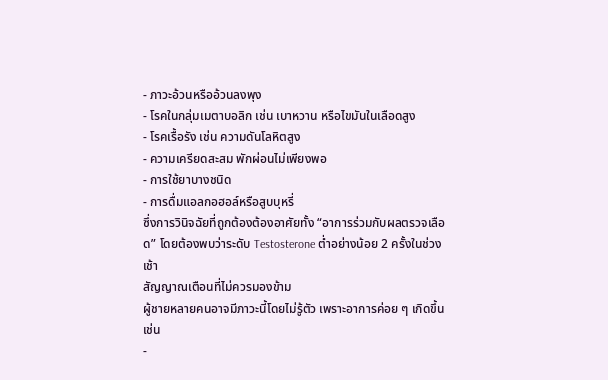- ภาวะอ้วนหรืออ้วนลงพุง
- โรคในกลุ่มเมตาบอลิก เช่น เบาหวาน หรือไขมันในเลือดสูง
- โรคเรื้อรัง เช่น ความดันโลหิตสูง
- ความเครียดสะสม พักผ่อนไม่เพียงพอ
- การใช้ยาบางชนิด
- การดื่มแอลกอฮอล์หรือสูบบุหรี่
ซึ่งการวินิจฉัยที่ถูกต้องต้องอาศัยทั้ง “อาการร่วมกับผลตรวจเลือด” โดยต้องพบว่าระดับ Testosterone ต่ำอย่างน้อย 2 ครั้งในช่วงเช้า
สัญญาณเตือนที่ไม่ควรมองข้าม
ผู้ชายหลายคนอาจมีภาวะนี้โดยไม่รู้ตัว เพราะอาการค่อย ๆ เกิดขึ้น เช่น
-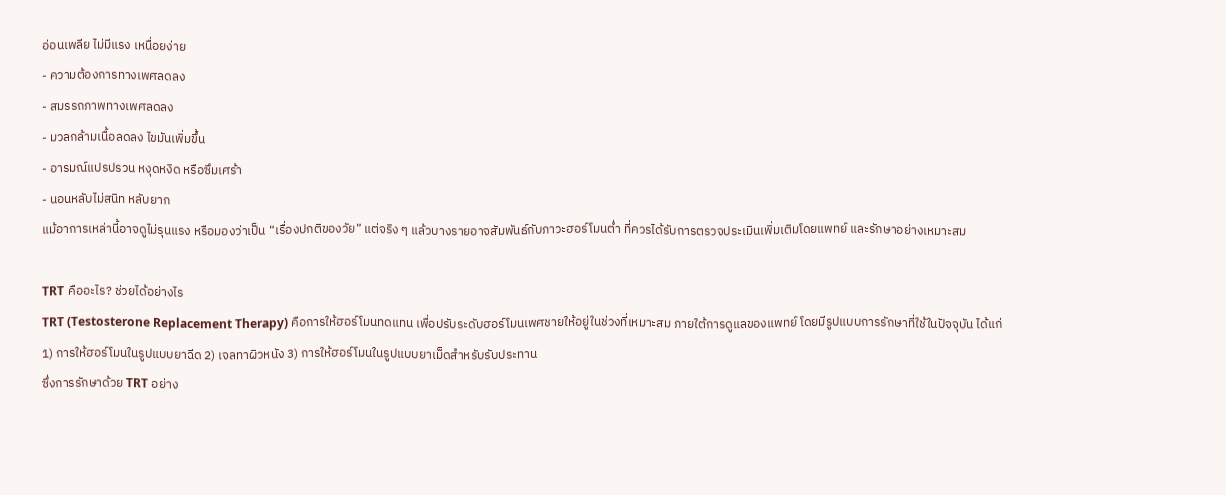อ่อนเพลีย ไม่มีแรง เหนื่อยง่าย
- ความต้องการทางเพศลดลง
- สมรรถภาพทางเพศลดลง
- มวลกล้ามเนื้อลดลง ไขมันเพิ่มขึ้น
- อารมณ์แปรปรวน หงุดหงิด หรือซึมเศร้า
- นอนหลับไม่สนิท หลับยาก
แม้อาการเหล่านี้อาจดูไม่รุนแรง หรือมองว่าเป็น “เรื่องปกติของวัย” แต่จริง ๆ แล้วบางรายอาจสัมพันธ์กับภาวะฮอร์โมนต่ำ ที่ควรได้รับการตรวจประเมินเพิ่มเติมโดยแพทย์ และรักษาอย่างเหมาะสม

TRT คืออะไร? ช่วยได้อย่างไร
TRT (Testosterone Replacement Therapy) คือการให้ฮอร์โมนทดแทน เพื่อปรับระดับฮอร์โมนเพศชายให้อยู่ในช่วงที่เหมาะสม ภายใต้การดูแลของแพทย์ โดยมีรูปแบบการรักษาที่ใช้ในปัจจุบัน ได้แก่
1) การให้ฮอร์โมนในรูปแบบยาฉีด 2) เจลทาผิวหนัง 3) การให้ฮอร์โมนในรูปแบบยาเม็ดสำหรับรับประทาน
ซึ่งการรักษาด้วย TRT อย่าง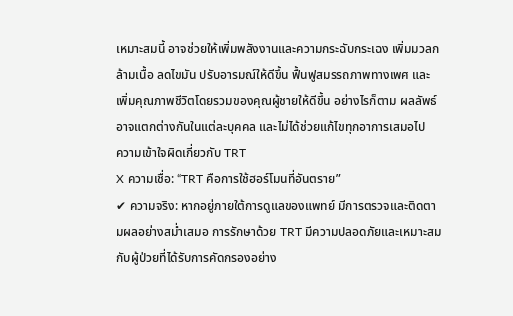เหมาะสมนี้ อาจช่วยให้เพิ่มพลังงานและความกระฉับกระเฉง เพิ่มมวลกล้ามเนื้อ ลดไขมัน ปรับอารมณ์ให้ดีขึ้น ฟื้นฟูสมรรถภาพทางเพศ และเพิ่มคุณภาพชีวิตโดยรวมของคุณผู้ชายให้ดีขึ้น อย่างไรก็ตาม ผลลัพธ์อาจแตกต่างกันในแต่ละบุคคล และไม่ได้ช่วยแก้ไขทุกอาการเสมอไป
ความเข้าใจผิดเกี่ยวกับ TRT
X ความเชื่อ: “TRT คือการใช้ฮอร์โมนที่อันตราย”
✔ ความจริง: หากอยู่ภายใต้การดูแลของแพทย์ มีการตรวจและติดตามผลอย่างสม่ำเสมอ การรักษาด้วย TRT มีความปลอดภัยและเหมาะสมกับผู้ป่วยที่ได้รับการคัดกรองอย่าง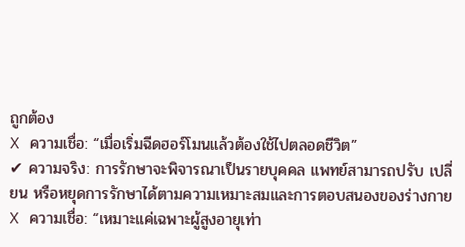ถูกต้อง
X ความเชื่อ: “เมื่อเริ่มฉีดฮอร์โมนแล้วต้องใช้ไปตลอดชีวิต”
✔ ความจริง: การรักษาจะพิจารณาเป็นรายบุคคล แพทย์สามารถปรับ เปลี่ยน หรือหยุดการรักษาได้ตามความเหมาะสมและการตอบสนองของร่างกาย
X ความเชื่อ: “เหมาะแค่เฉพาะผู้สูงอายุเท่า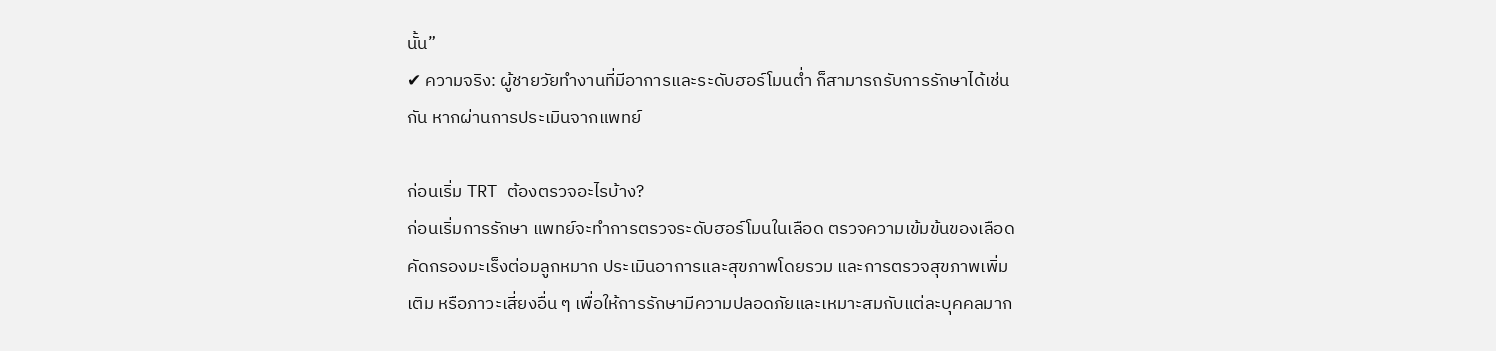นั้น”
✔ ความจริง: ผู้ชายวัยทำงานที่มีอาการและระดับฮอร์โมนต่ำ ก็สามารถรับการรักษาได้เช่นกัน หากผ่านการประเมินจากแพทย์

ก่อนเริ่ม TRT ต้องตรวจอะไรบ้าง?
ก่อนเริ่มการรักษา แพทย์จะทำการตรวจระดับฮอร์โมนในเลือด ตรวจความเข้มข้นของเลือด คัดกรองมะเร็งต่อมลูกหมาก ประเมินอาการและสุขภาพโดยรวม และการตรวจสุขภาพเพิ่มเติม หรือภาวะเสี่ยงอื่น ๆ เพื่อให้การรักษามีความปลอดภัยและเหมาะสมกับแต่ละบุคคลมาก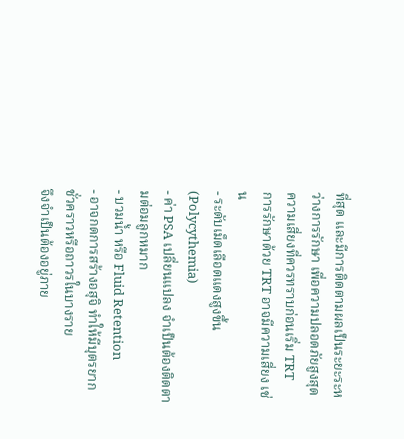ที่สุด และมีการติดตามผลเป็นระยะระหว่างการรักษา เพื่อความปลอดภัยสูงสุด
ความเสี่ยงที่ควรทราบก่อนเริ่ม TRT
การรักษาด้วย TRT อาจมีความเสี่ยง เช่น
- ระดับเม็ดเลือดแดงสูงขึ้น (Polycythemia)
- ค่า PSA เปลี่ยนแปลง จำเป็นต้องติดตามต่อมลูกหมาก
- บวมน้ำ หรือ Fluid Retention
- อาจกดการสร้างอสุจิ ทำให้มีบุตรยากชั่วคราวหรือถาวรในบางราย
จึงจำเป็นต้องอยู่ภาย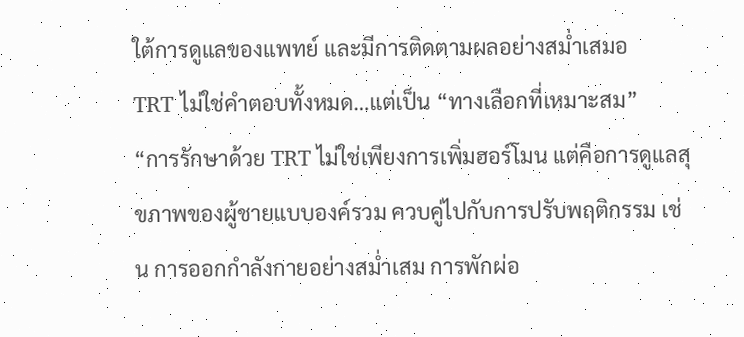ใต้การดูแลของแพทย์ และมีการติดตามผลอย่างสม่ำเสมอ
TRT ไม่ใช่คำตอบทั้งหมด…แต่เป็น “ทางเลือกที่เหมาะสม”
“การรักษาด้วย TRT ไม่ใช่เพียงการเพิ่มฮอร์โมน แต่คือการดูแลสุขภาพของผู้ชายแบบองค์รวม ควบคู่ไปกับการปรับพฤติกรรม เช่น การออกกำลังกายอย่างสม่ำเสม การพักผ่อ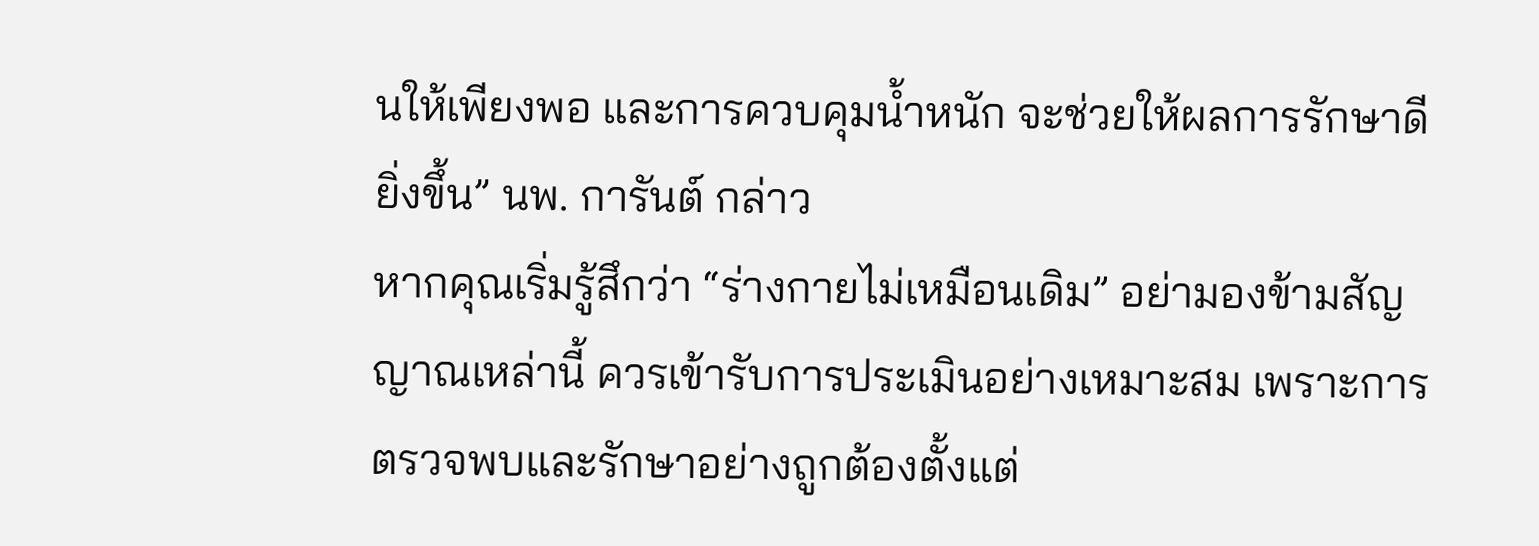นให้เพียงพอ และการควบคุมน้ำหนัก จะช่วยให้ผลการรักษาดียิ่งขึ้น” นพ. การันต์ กล่าว
หากคุณเริ่มรู้สึกว่า “ร่างกายไม่เหมือนเดิม” อย่ามองข้ามสัญญาณเหล่านี้ ควรเข้ารับการประเมินอย่างเหมาะสม เพราะการตรวจพบและรักษาอย่างถูกต้องตั้งแต่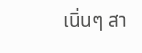เนิ่นๆ สา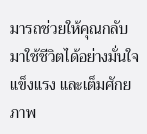มารถช่วยให้คุณกลับมาใช้ชีวิตได้อย่างมั่นใจ แข็งแรง และเต็มศักยภาพ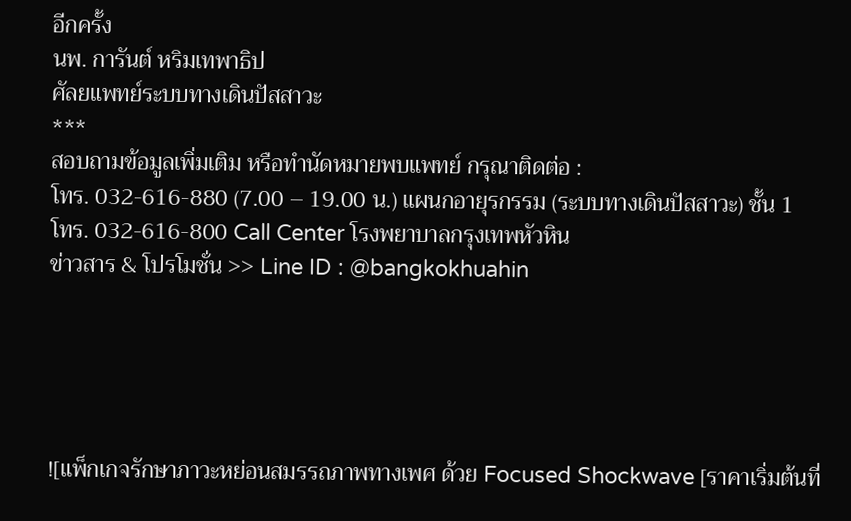อีกครั้ง
นพ. การันต์ หริมเทพาธิป
ศัลยแพทย์ระบบทางเดินปัสสาวะ
***
สอบถามข้อมูลเพิ่มเติม หรือทำนัดหมายพบแพทย์ กรุณาติดต่อ :
โทร. 032-616-880 (7.00 – 19.00 น.) แผนกอายุรกรรม (ระบบทางเดินปัสสาวะ) ชั้น 1
โทร. 032-616-800 Call Center โรงพยาบาลกรุงเทพหัวหิน
ข่าวสาร & โปรโมชั่น >> Line ID : @bangkokhuahin





![แพ็กเกจรักษาภาวะหย่อนสมรรถภาพทางเพศ ด้วย Focused Shockwave [ราคาเริ่มต้นที่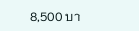8,500 บา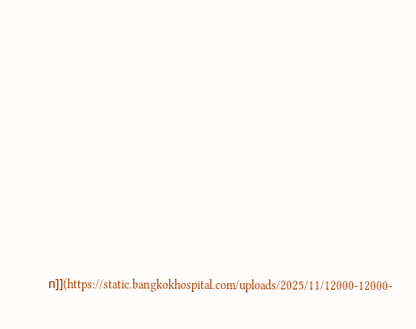ท]](https://static.bangkokhospital.com/uploads/2025/11/12000-12000-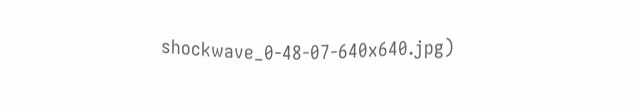shockwave_0-48-07-640x640.jpg)